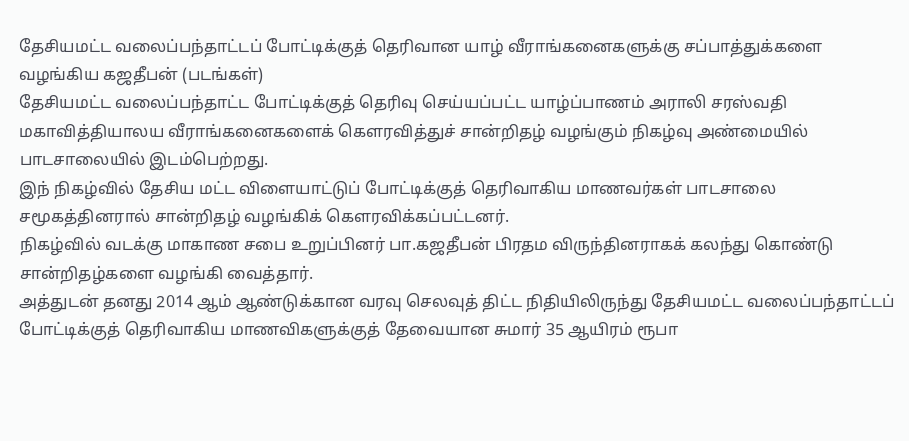தேசியமட்ட வலைப்பந்தாட்டப் போட்டிக்குத் தெரிவான யாழ் வீராங்கனைகளுக்கு சப்பாத்துக்களை வழங்கிய கஜதீபன் (படங்கள்)
தேசியமட்ட வலைப்பந்தாட்ட போட்டிக்குத் தெரிவு செய்யப்பட்ட யாழ்ப்பாணம் அராலி சரஸ்வதி மகாவித்தியாலய வீராங்கனைகளைக் கௌரவித்துச் சான்றிதழ் வழங்கும் நிகழ்வு அண்மையில் பாடசாலையில் இடம்பெற்றது.
இந் நிகழ்வில் தேசிய மட்ட விளையாட்டுப் போட்டிக்குத் தெரிவாகிய மாணவர்கள் பாடசாலை சமூகத்தினரால் சான்றிதழ் வழங்கிக் கௌரவிக்கப்பட்டனர்.
நிகழ்வில் வடக்கு மாகாண சபை உறுப்பினர் பா.கஜதீபன் பிரதம விருந்தினராகக் கலந்து கொண்டு சான்றிதழ்களை வழங்கி வைத்தார்.
அத்துடன் தனது 2014 ஆம் ஆண்டுக்கான வரவு செலவுத் திட்ட நிதியிலிருந்து தேசியமட்ட வலைப்பந்தாட்டப் போட்டிக்குத் தெரிவாகிய மாணவிகளுக்குத் தேவையான சுமார் 35 ஆயிரம் ரூபா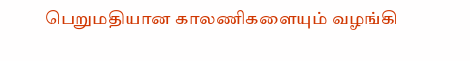பெறுமதியான காலணிகளையும் வழங்கி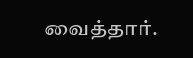வைத்தார்.